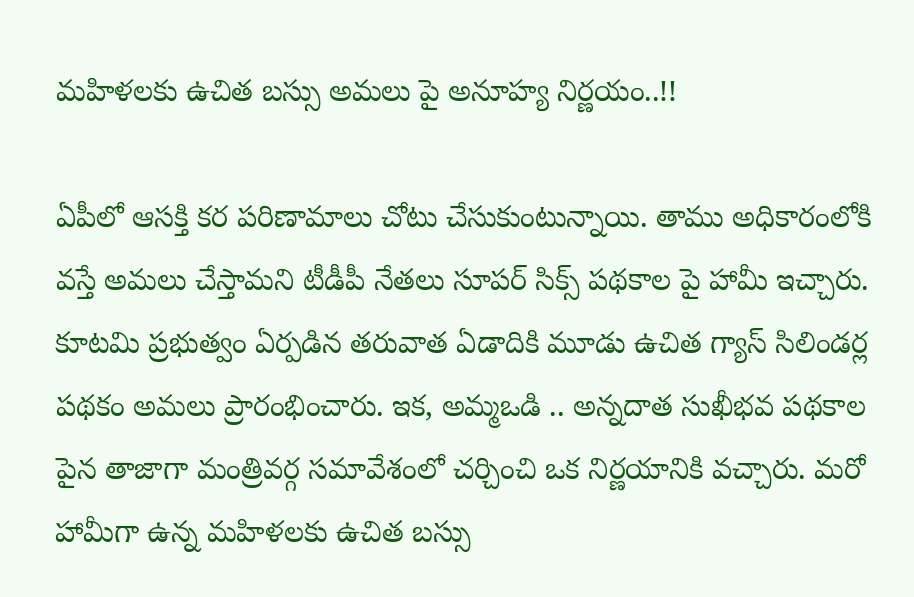మహిళలకు ఉచిత బస్సు అమలు పై అనూహ్య నిర్ణయం..!!

ఏపీలో ఆసక్తి కర పరిణామాలు చోటు చేసుకుంటున్నాయి. తాము అధికారంలోకి వస్తే అమలు చేస్తామని టీడీపీ నేతలు సూపర్ సిక్స్ పథకాల పై హామీ ఇచ్చారు. కూటమి ప్రభుత్వం ఏర్పడిన తరువాత ఏడాదికి మూడు ఉచిత గ్యాస్ సిలిండర్ల పథకం అమలు ప్రారంభించారు. ఇక, అమ్మఒడి .. అన్నదాత సుఖీభవ పథకాల పైన తాజాగా మంత్రివర్గ సమావేశంలో చర్చించి ఒక నిర్ణయానికి వచ్చారు. మరో హామీగా ఉన్న మహిళలకు ఉచిత బస్సు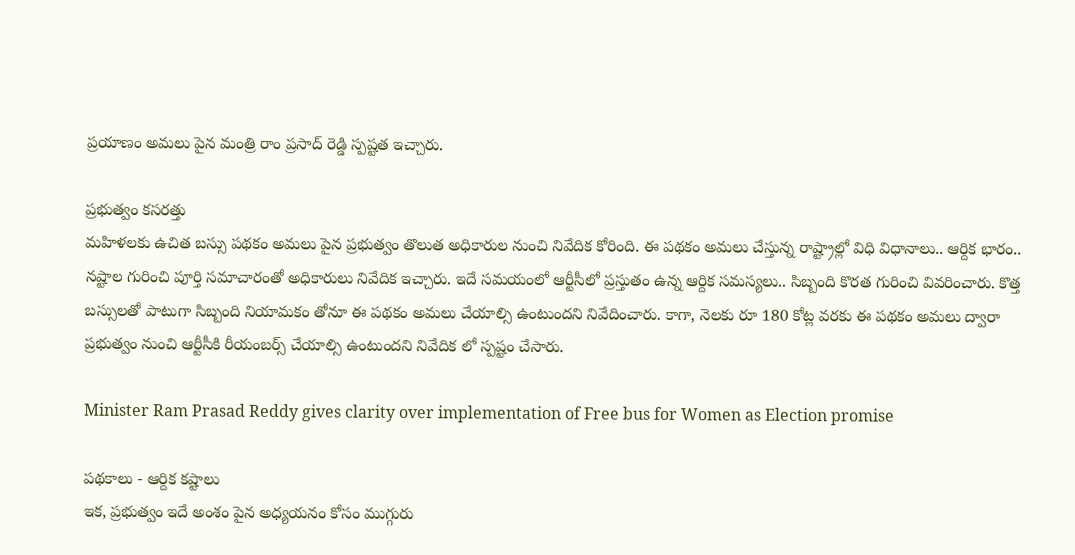ప్రయాణం అమలు పైన మంత్రి రాం ప్రసాద్ రెడ్డి స్పష్టత ఇచ్చారు.

ప్రభుత్వం కసరత్తు
మహిళలకు ఉచిత బస్సు పథకం అమలు పైన ప్రభుత్వం తొలుత అధికారుల నుంచి నివేదిక కోరింది. ఈ పథకం అమలు చేస్తున్న రాష్ట్రాల్లో విధి విధానాలు.. ఆర్దిక భారం.. నష్టాల గురించి పూర్తి సమాచారంతో అధికారులు నివేదిక ఇచ్చారు. ఇదే సమయంలో ఆర్టీసీలో ప్రస్తుతం ఉన్న ఆర్దిక సమస్యలు.. సిబ్బంది కొరత గురించి వివరించారు. కొత్త బస్సులతో పాటుగా సిబ్బంది నియామకం తోనూ ఈ పథకం అమలు చేయాల్సి ఉంటుందని నివేదించారు. కాగా, నెలకు రూ 180 కోట్ల వరకు ఈ పథకం అమలు ద్వారా ప్రభుత్వం నుంచి ఆర్టీసీకి రీయంబర్స్ చేయాల్సి ఉంటుందని నివేదిక లో స్పష్టం చేసారు.

Minister Ram Prasad Reddy gives clarity over implementation of Free bus for Women as Election promise

పథకాలు - ఆర్దిక కష్టాలు
ఇక, ప్రభుత్వం ఇదే అంశం పైన అధ్యయనం కోసం ముగ్గురు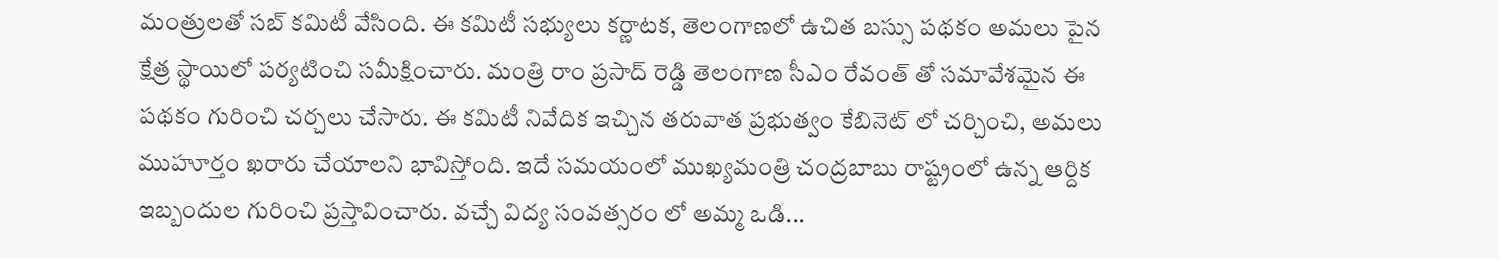మంత్రులతో సబ్ కమిటీ వేసింది. ఈ కమిటీ సభ్యులు కర్ణాటక, తెలంగాణలో ఉచిత బస్సు పథకం అమలు పైన క్షేత్ర స్థాయిలో పర్యటించి సమీక్షించారు. మంత్రి రాం ప్రసాద్ రెడ్డి తెలంగాణ సీఎం రేవంత్ తో సమావేశమైన ఈ పథకం గురించి చర్చలు చేసారు. ఈ కమిటీ నివేదిక ఇచ్చిన తరువాత ప్రభుత్వం కేబినెట్ లో చర్చించి, అమలు ముహూర్తం ఖరారు చేయాలని భావిస్తోంది. ఇదే సమయంలో ముఖ్యమంత్రి చంద్రబాబు రాష్ట్రంలో ఉన్న ఆర్దిక ఇబ్బందుల గురించి ప్రస్తావించారు. వచ్చే విద్య సంవత్సరం లో అమ్మ ఒడి...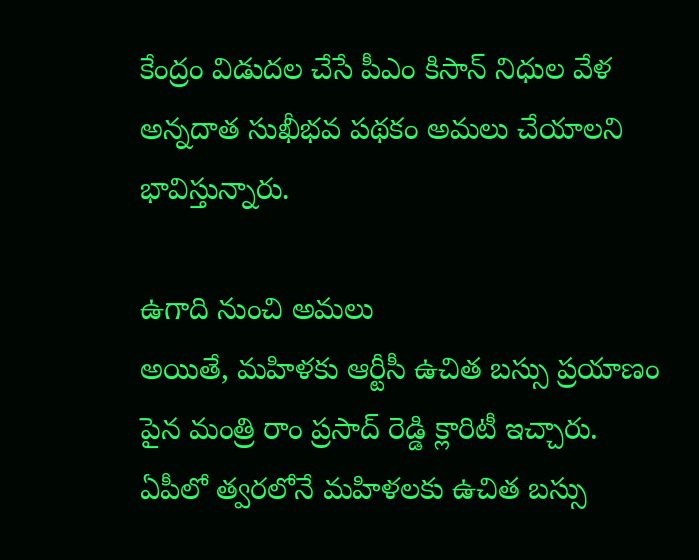కేంద్రం విడుదల చేసే పీఎం కిసాన్ నిధుల వేళ అన్నదాత సుఖీభవ పథకం అమలు చేయాలని భావిస్తున్నారు.

ఉగాది నుంచి అమలు
అయితే, మహిళకు ఆర్టీసీ ఉచిత బస్సు ప్రయాణం పైన మంత్రి రాం ప్రసాద్ రెడ్డి క్లారిటీ ఇచ్చారు.
ఏపీలో త్వరలోనే మహిళలకు ఉచిత బస్సు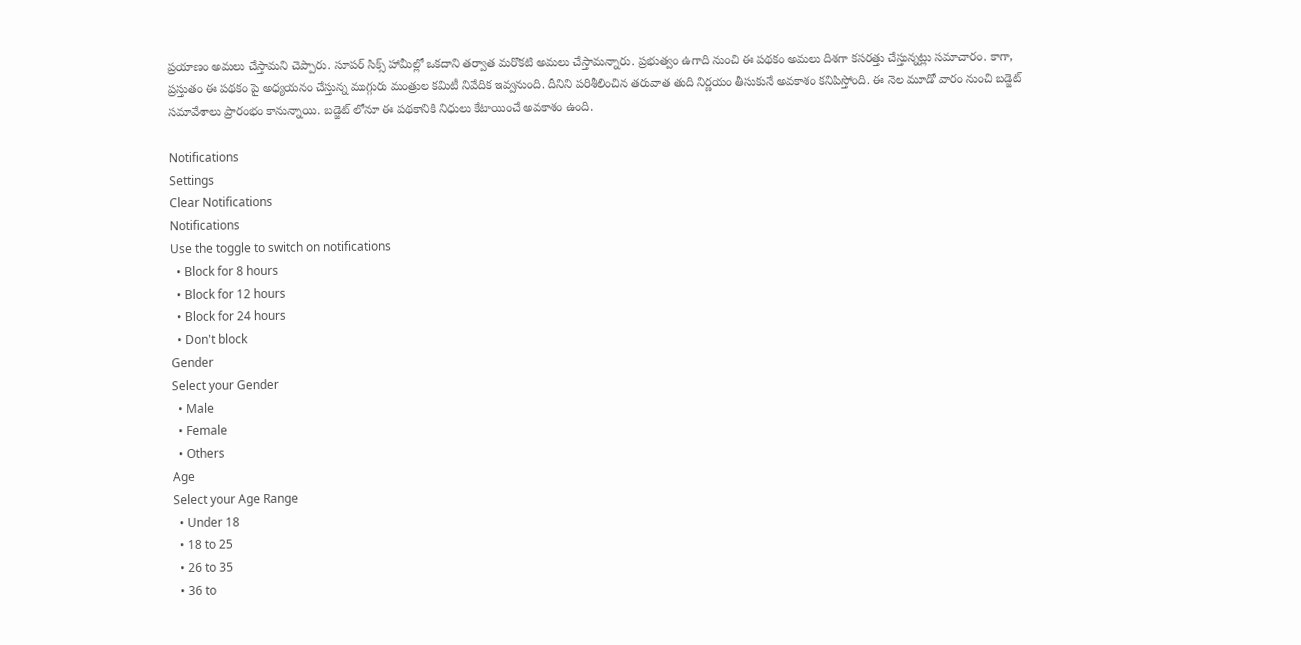ప్రయాణం అమలు చేస్తామని చెప్పారు. సూపర్ సిక్స్ హామీల్లో ఒకదాని తర్వాత మరొకటి అమలు చేస్తామన్నారు. ప్రభుత్వం ఉగాది నుంచి ఈ పథకం అమలు దిశగా కసరత్తు చేస్తున్నట్లు సమాచారం. కాగా, ప్రస్తుతం ఈ పథకం పై అధ్యయనం చేస్తున్న ముగ్గురు మంత్రుల కమిటీ నివేదిక ఇవ్వనుంది. దీనిని పరిశీలించిన తరువాత తుది నిర్ణయం తీసుకునే అవకాశం కనిపిస్తోంది. ఈ నెల మూడో వారం నుంచి బడ్జెట్ సమావేశాలు ప్రారంభం కానున్నాయి. బడ్జెట్ లోనూ ఈ పథకానికి నిధులు కేటాయించే అవకాశం ఉంది.

Notifications
Settings
Clear Notifications
Notifications
Use the toggle to switch on notifications
  • Block for 8 hours
  • Block for 12 hours
  • Block for 24 hours
  • Don't block
Gender
Select your Gender
  • Male
  • Female
  • Others
Age
Select your Age Range
  • Under 18
  • 18 to 25
  • 26 to 35
  • 36 to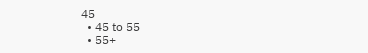45
  • 45 to 55
  • 55+